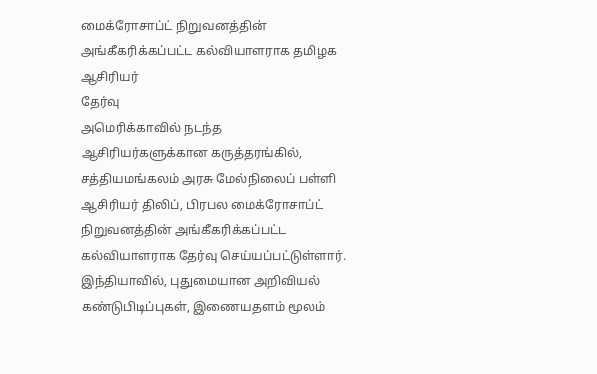மைக்ரோசாப்ட் நிறுவனத்தின் அங்கீகரிக்கப்பட்ட கல்வியாளராக தமிழக ஆசிரியர்
தேர்வு
அமெரிக்காவில் நடந்த
ஆசிரியர்களுக்கான கருத்தரங்கில், சத்தியமங்கலம் அரசு மேல்நிலைப் பள்ளி
ஆசிரியர் திலிப், பிரபல மைக்ரோசாப்ட் நிறுவனத்தின் அங்கீகரிக்கப்பட்ட
கல்வியாளராக தேர்வு செய்யப்பட்டுள்ளார்.
இந்தியாவில், புதுமையான அறிவியல் கண்டுபிடிப்புகள், இணையதளம் மூலம்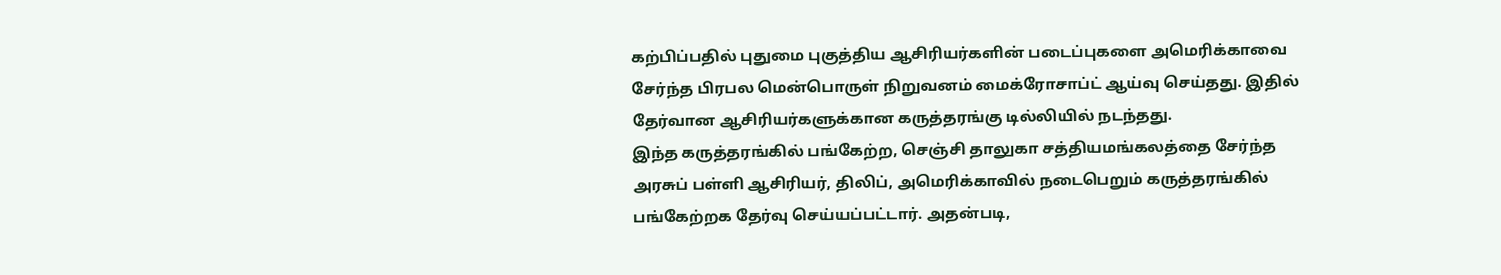கற்பிப்பதில் புதுமை புகுத்திய ஆசிரியர்களின் படைப்புகளை அமெரிக்காவை
சேர்ந்த பிரபல மென்பொருள் நிறுவனம் மைக்ரோசாப்ட் ஆய்வு செய்தது. இதில்
தேர்வான ஆசிரியர்களுக்கான கருத்தரங்கு டில்லியில் நடந்தது.
இந்த கருத்தரங்கில் பங்கேற்ற, செஞ்சி தாலுகா சத்தியமங்கலத்தை சேர்ந்த
அரசுப் பள்ளி ஆசிரியர், திலிப், அமெரிக்காவில் நடைபெறும் கருத்தரங்கில்
பங்கேற்றக தேர்வு செய்யப்பட்டார். அதன்படி,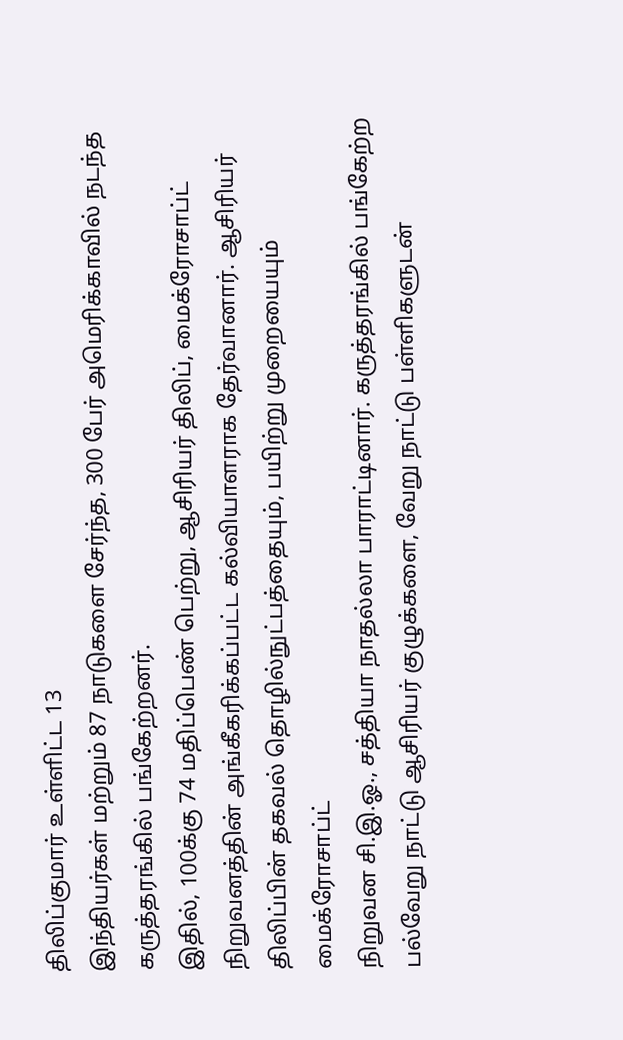திலிப்குமார் உள்ளிட்ட 13
இந்தியர்கள் மற்றும் 87 நாடுகளை சேர்ந்த, 300 பேர் அமெரிக்காவில் நடந்த
கருத்தரங்கில் பங்கேற்றனர்.
இதில், 100க்கு 74 மதிப்பெண் பெற்று, ஆசிரியர் திலிப், மைக்ரோசாப்ட்
நிறுவனத்தின் அங்கீகரிக்கப்பட்ட கல்வியாளராக தேர்வானார். ஆசிரியர்
திலிப்பின் தகவல் தொழில்நுட்பத்தையும், பயிற்று முறையையும் மைக்ரோசாப்ட்
நிறுவன சி.இ.ஓ., சத்தியா நாதல்லா பாராட்டினார். கருத்தரங்கில் பங்கேற்ற
பல்வேறு நாட்டு ஆசிரியர் குழுக்களை, வேறு நாட்டு பள்ளிகளுடன்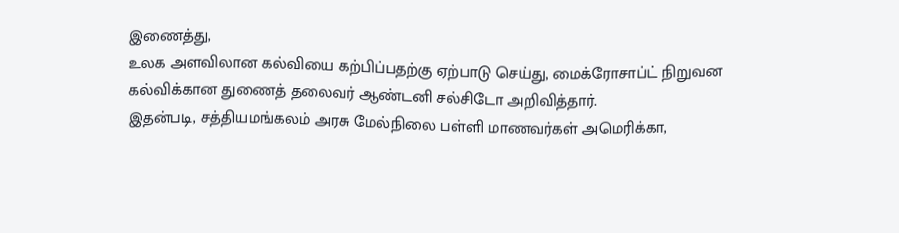இணைத்து,
உலக அளவிலான கல்வியை கற்பிப்பதற்கு ஏற்பாடு செய்து, மைக்ரோசாப்ட் நிறுவன
கல்விக்கான துணைத் தலைவர் ஆண்டனி சல்சிடோ அறிவித்தார்.
இதன்படி, சத்தியமங்கலம் அரசு மேல்நிலை பள்ளி மாணவர்கள் அமெரிக்கா,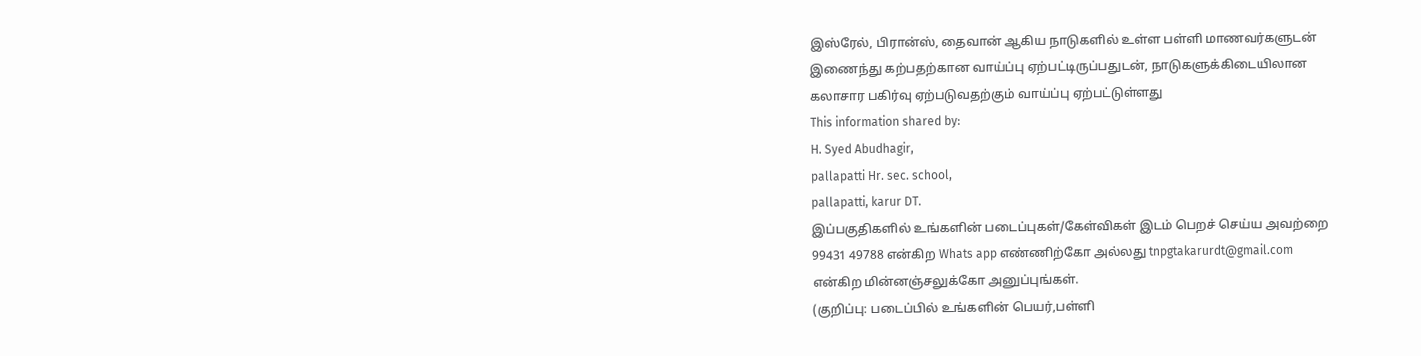இஸ்ரேல், பிரான்ஸ், தைவான் ஆகிய நாடுகளில் உள்ள பள்ளி மாணவர்களுடன்
இணைந்து கற்பதற்கான வாய்ப்பு ஏற்பட்டிருப்பதுடன், நாடுகளுக்கிடையிலான
கலாசார பகிர்வு ஏற்படுவதற்கும் வாய்ப்பு ஏற்பட்டுள்ளது
This information shared by:
H. Syed Abudhagir,
pallapatti Hr. sec. school,
pallapatti, karur DT.
இப்பகுதிகளில் உங்களின் படைப்புகள்/கேள்விகள் இடம் பெறச் செய்ய அவற்றை
99431 49788 என்கிற Whats app எண்ணிற்கோ அல்லது tnpgtakarurdt@gmail.com
என்கிற மின்னஞ்சலுக்கோ அனுப்புங்கள்.
(குறிப்பு: படைப்பில் உங்களின் பெயர்,பள்ளி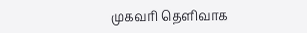முகவரி தெளிவாக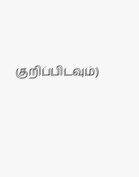குறிப்பிடவும்)